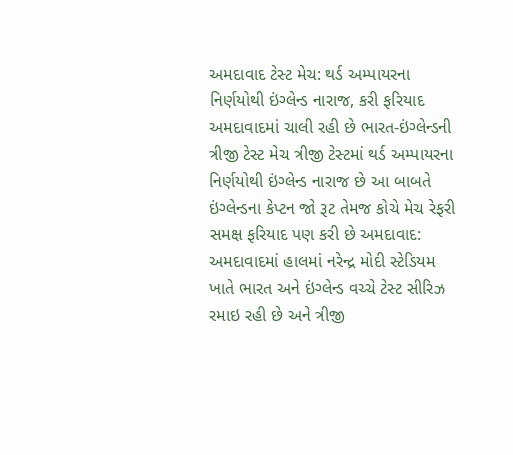અમદાવાદ ટેસ્ટ મેચ: થર્ડ અમ્પાયરના નિર્ણયોથી ઇંગ્લેન્ડ નારાજ, કરી ફરિયાદ
અમદાવાદમાં ચાલી રહી છે ભારત-ઇંગ્લેન્ડની ત્રીજી ટેસ્ટ મેચ ત્રીજી ટેસ્ટમાં થર્ડ અમ્પાયરના નિર્ણયોથી ઇંગ્લેન્ડ નારાજ છે આ બાબતે ઇંગ્લેન્ડના કેપ્ટન જો રૂટ તેમજ કોચે મેચ રેફરી સમક્ષ ફરિયાદ પણ કરી છે અમદાવાદ: અમદાવાદમાં હાલમાં નરેન્દ્ર મોદી સ્ટેડિયમ ખાતે ભારત અને ઇંગ્લેન્ડ વચ્ચે ટેસ્ટ સીરિઝ રમાઇ રહી છે અને ત્રીજી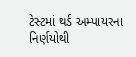ટેસ્ટમાં થર્ડ અમ્પાયરના નિર્ણયોથી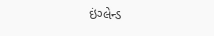ઇંગ્લેન્ડ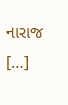નારાજ […]